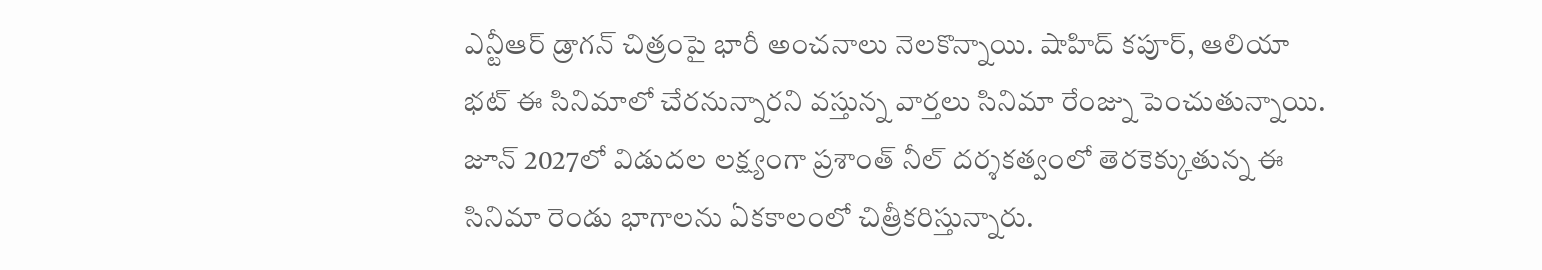ఎన్టీఆర్ డ్రాగన్ చిత్రంపై భారీ అంచనాలు నెలకొన్నాయి. షాహిద్ కపూర్, ఆలియా భట్ ఈ సినిమాలో చేరనున్నారని వస్తున్న వార్తలు సినిమా రేంజ్ను పెంచుతున్నాయి. జూన్ 2027లో విడుదల లక్ష్యంగా ప్రశాంత్ నీల్ దర్శకత్వంలో తెరకెక్కుతున్న ఈ సినిమా రెండు భాగాలను ఏకకాలంలో చిత్రీకరిస్తున్నారు.